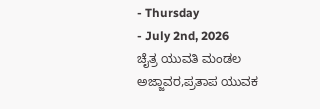- Thursday
- July 2nd, 2026
ಚೈತ್ರ ಯುವತಿ ಮಂಡಲ ಅಜ್ಜಾವರ,ಪ್ರತಾಪ ಯುವಕ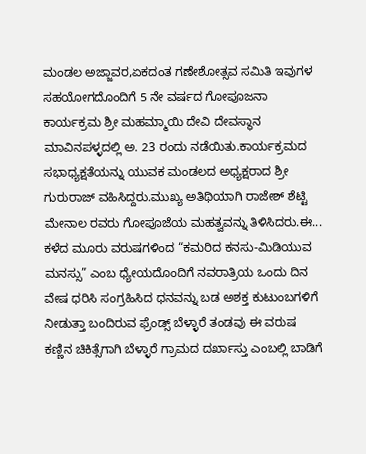ಮಂಡಲ ಅಜ್ಜಾವರ,ಏಕದಂತ ಗಣೇಶೋತ್ಸವ ಸಮಿತಿ ಇವುಗಳ ಸಹಯೋಗದೊಂದಿಗೆ 5 ನೇ ವರ್ಷದ ಗೋಪೂಜನಾ ಕಾರ್ಯಕ್ರಮ ಶ್ರೀ ಮಹಮ್ಮಾಯಿ ದೇವಿ ದೇವಸ್ಥಾನ ಮಾವಿನಪಳ್ಳದಲ್ಲಿ ಅ. 23 ರಂದು ನಡೆಯಿತು.ಕಾರ್ಯಕ್ರಮದ ಸಭಾಧ್ಯಕ್ಷತೆಯನ್ನು ಯುವಕ ಮಂಡಲದ ಅಧ್ಯಕ್ಷರಾದ ಶ್ರೀ ಗುರುರಾಜ್ ವಹಿಸಿದ್ದರು.ಮುಖ್ಯ ಅತಿಥಿಯಾಗಿ ರಾಜೇಶ್ ಶೆಟ್ಟಿ ಮೇನಾಲ ರವರು ಗೋಪೂಜೆಯ ಮಹತ್ವವನ್ನು ತಿಳಿಸಿದರು.ಈ...
ಕಳೆದ ಮೂರು ವರುಷಗಳಿಂದ “ಕಮರಿದ ಕನಸು-ಮಿಡಿಯುವ ಮನಸ್ಸು” ಎಂಬ ಧ್ಯೇಯದೊಂದಿಗೆ ನವರಾತ್ರಿಯ ಒಂದು ದಿನ ವೇಷ ಧರಿಸಿ ಸಂಗ್ರಹಿಸಿದ ಧನವನ್ನು ಬಡ ಅಶಕ್ತ ಕುಟುಂಬಗಳಿಗೆ ನೀಡುತ್ತಾ ಬಂದಿರುವ ಫ್ರೆಂಡ್ಸ್ ಬೆಳ್ಳಾರೆ ತಂಡವು ಈ ವರುಷ ಕಣ್ಣಿನ ಚಿಕಿತ್ಸೆಗಾಗಿ ಬೆಳ್ಳಾರೆ ಗ್ರಾಮದ ದರ್ಖಾಸ್ತು ಎಂಬಲ್ಲಿ ಬಾಡಿಗೆ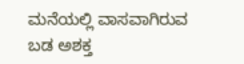ಮನೆಯಲ್ಲಿ ವಾಸವಾಗಿರುವ ಬಡ ಅಶಕ್ತ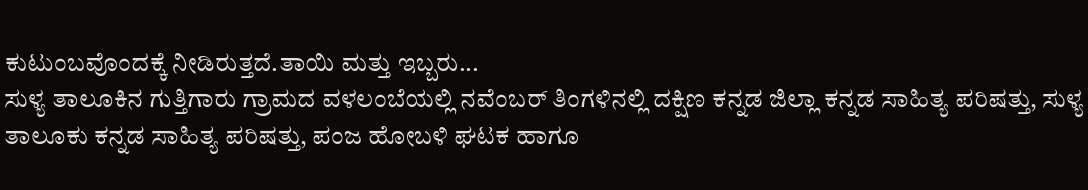ಕುಟುಂಬವೊಂದಕ್ಕೆ ನೀಡಿರುತ್ತದೆ.ತಾಯಿ ಮತ್ತು ಇಬ್ಬರು...
ಸುಳ್ಯ ತಾಲೂಕಿನ ಗುತ್ತಿಗಾರು ಗ್ರಾಮದ ವಳಲಂಬೆಯಲ್ಲಿ ನವೆಂಬರ್ ತಿಂಗಳಿನಲ್ಲಿ ದಕ್ಷಿಣ ಕನ್ನಡ ಜಿಲ್ಲಾ ಕನ್ನಡ ಸಾಹಿತ್ಯ ಪರಿಷತ್ತು, ಸುಳ್ಯ ತಾಲೂಕು ಕನ್ನಡ ಸಾಹಿತ್ಯ ಪರಿಷತ್ತು, ಪಂಜ ಹೋಬಳಿ ಘಟಕ ಹಾಗೂ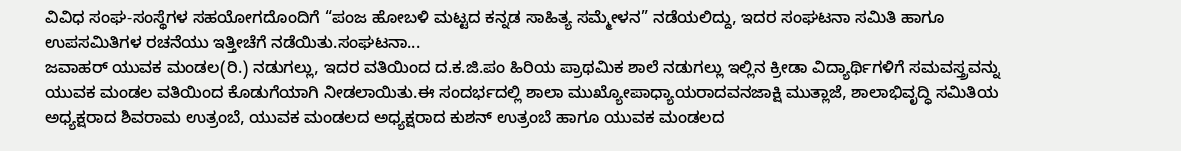ವಿವಿಧ ಸಂಘ-ಸಂಸ್ಥೆಗಳ ಸಹಯೋಗದೊಂದಿಗೆ “ಪಂಜ ಹೋಬಳಿ ಮಟ್ಟದ ಕನ್ನಡ ಸಾಹಿತ್ಯ ಸಮ್ಮೇಳನ” ನಡೆಯಲಿದ್ದು, ಇದರ ಸಂಘಟನಾ ಸಮಿತಿ ಹಾಗೂ ಉಪಸಮಿತಿಗಳ ರಚನೆಯು ಇತ್ತೀಚೆಗೆ ನಡೆಯಿತು.ಸಂಘಟನಾ...
ಜವಾಹರ್ ಯುವಕ ಮಂಡಲ(ರಿ.) ನಡುಗಲ್ಲು, ಇದರ ವತಿಯಿಂದ ದ.ಕ.ಜಿ.ಪಂ ಹಿರಿಯ ಪ್ರಾಥಮಿಕ ಶಾಲೆ ನಡುಗಲ್ಲು ಇಲ್ಲಿನ ಕ್ರೀಡಾ ವಿದ್ಯಾರ್ಥಿಗಳಿಗೆ ಸಮವಸ್ತ್ರವನ್ನು ಯುವಕ ಮಂಡಲ ವತಿಯಿಂದ ಕೊಡುಗೆಯಾಗಿ ನೀಡಲಾಯಿತು.ಈ ಸಂದರ್ಭದಲ್ಲಿ ಶಾಲಾ ಮುಖ್ಯೋಪಾಧ್ಯಾಯರಾದವನಜಾಕ್ಷಿ ಮುತ್ಲಾಜೆ, ಶಾಲಾಭಿವೃದ್ಧಿ ಸಮಿತಿಯ ಅಧ್ಯಕ್ಷರಾದ ಶಿವರಾಮ ಉತ್ರಂಬೆ, ಯುವಕ ಮಂಡಲದ ಅಧ್ಯಕ್ಷರಾದ ಕುಶನ್ ಉತ್ರಂಬೆ ಹಾಗೂ ಯುವಕ ಮಂಡಲದ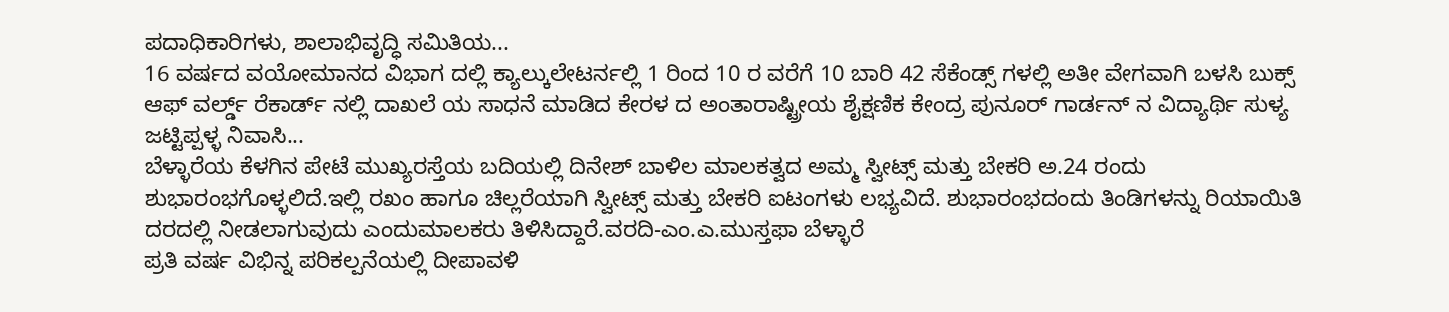ಪದಾಧಿಕಾರಿಗಳು, ಶಾಲಾಭಿವೃದ್ಧಿ ಸಮಿತಿಯ...
16 ವರ್ಷದ ವಯೋಮಾನದ ವಿಭಾಗ ದಲ್ಲಿ ಕ್ಯಾಲ್ಕುಲೇಟರ್ನಲ್ಲಿ 1 ರಿಂದ 10 ರ ವರೆಗೆ 10 ಬಾರಿ 42 ಸೆಕೆಂಡ್ಸ್ ಗಳಲ್ಲಿ ಅತೀ ವೇಗವಾಗಿ ಬಳಸಿ ಬುಕ್ಸ್ ಆಫ್ ವರ್ಲ್ಡ್ ರೆಕಾರ್ಡ್ ನಲ್ಲಿ ದಾಖಲೆ ಯ ಸಾಧನೆ ಮಾಡಿದ ಕೇರಳ ದ ಅಂತಾರಾಷ್ಟ್ರೀಯ ಶೈಕ್ಷಣಿಕ ಕೇಂದ್ರ ಪುನೂರ್ ಗಾರ್ಡನ್ ನ ವಿದ್ಯಾರ್ಥಿ ಸುಳ್ಯ ಜಟ್ಟಿಪ್ಪಳ್ಳ ನಿವಾಸಿ...
ಬೆಳ್ಳಾರೆಯ ಕೆಳಗಿನ ಪೇಟೆ ಮುಖ್ಯರಸ್ತೆಯ ಬದಿಯಲ್ಲಿ ದಿನೇಶ್ ಬಾಳಿಲ ಮಾಲಕತ್ವದ ಅಮ್ಮ ಸ್ವೀಟ್ಸ್ ಮತ್ತು ಬೇಕರಿ ಅ.24 ರಂದು ಶುಭಾರಂಭಗೊಳ್ಳಲಿದೆ.ಇಲ್ಲಿ ರಖಂ ಹಾಗೂ ಚಿಲ್ಲರೆಯಾಗಿ ಸ್ವೀಟ್ಸ್ ಮತ್ತು ಬೇಕರಿ ಐಟಂಗಳು ಲಭ್ಯವಿದೆ. ಶುಭಾರಂಭದಂದು ತಿಂಡಿಗಳನ್ನು ರಿಯಾಯಿತಿ ದರದಲ್ಲಿ ನೀಡಲಾಗುವುದು ಎಂದುಮಾಲಕರು ತಿಳಿಸಿದ್ದಾರೆ.ವರದಿ-ಎಂ.ಎ.ಮುಸ್ತಫಾ ಬೆಳ್ಳಾರೆ
ಪ್ರತಿ ವರ್ಷ ವಿಭಿನ್ನ ಪರಿಕಲ್ಪನೆಯಲ್ಲಿ ದೀಪಾವಳಿ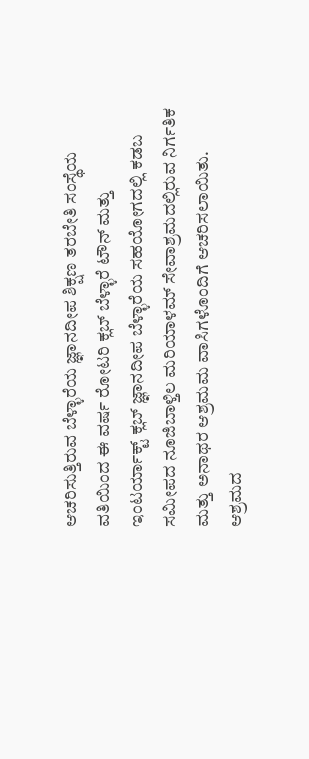ಆಚರಿಸುತ್ತಿರುವ ಬೆಳ್ಳಾರೆಯ ಜ್ಞಾನದೀಪ ಶಿಕ್ಷಣ ತರಬೇತಿ ಸಂಸ್ಥೆಯ ವತಿಯಿಂದ ಈ ವರ್ಷ ರೋಟರಿ ಕ್ಲಬ್ ಬೆಳ್ಳಾರೆ ಟೌನ್ ಮತ್ತು ಇಂಟರ್ಯಾಕ್ಟ್ ಕ್ಲಬ್ ಜ್ಞಾನದೀಪ ಬೆಳ್ಳಾರೆಯ ಸಹಯೋಗದಲ್ಲಿ ಕಡಬ ಸಮೀಪದ ನೂಜಿಬಾಳ್ತಿಲ ಮರಿಯಾಳಮ್ ಸೇವಾಶ್ರಮದಲ್ಲಿರುವ ನಿರ್ಗತಿಕ ಮತ್ತು ಅನಾಥರ ಆಶ್ರಮಮ ವಾಸಿಗಳೊಂದಿಗೆ ಆಚರಿಸಲಾಯಿತು. ಆಶ್ರಮದ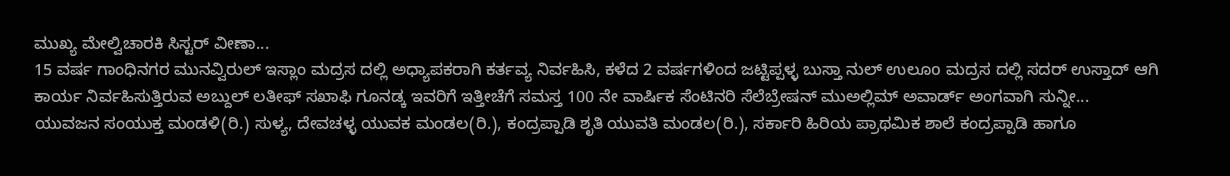ಮುಖ್ಯ ಮೇಲ್ವಿಚಾರಕಿ ಸಿಸ್ಟರ್ ವೀಣಾ...
15 ವರ್ಷ ಗಾಂಧಿನಗರ ಮುನವ್ವಿರುಲ್ ಇಸ್ಲಾಂ ಮದ್ರಸ ದಲ್ಲಿ ಅಧ್ಯಾಪಕರಾಗಿ ಕರ್ತವ್ಯ ನಿರ್ವಹಿಸಿ, ಕಳೆದ 2 ವರ್ಷಗಳಿಂದ ಜಟ್ಟಿಪ್ಪಳ್ಳ ಬುಸ್ತಾ ನುಲ್ ಉಲೂo ಮದ್ರಸ ದಲ್ಲಿ ಸದರ್ ಉಸ್ತಾದ್ ಆಗಿ ಕಾರ್ಯ ನಿರ್ವಹಿಸುತ್ತಿರುವ ಅಬ್ದುಲ್ ಲತೀಫ್ ಸಖಾಫಿ ಗೂನಡ್ಕ ಇವರಿಗೆ ಇತ್ತೀಚೆಗೆ ಸಮಸ್ತ 100 ನೇ ವಾರ್ಷಿಕ ಸೆಂಟಿನರಿ ಸೆಲೆಬ್ರೇಷನ್ ಮುಅಲ್ಲಿಮ್ ಅವಾರ್ಡ್ ಅಂಗವಾಗಿ ಸುನ್ನೀ...
ಯುವಜನ ಸಂಯುಕ್ತ ಮಂಡಳಿ(ರಿ.) ಸುಳ್ಯ, ದೇವಚಳ್ಳ ಯುವಕ ಮಂಡಲ(ರಿ.), ಕಂದ್ರಪ್ಪಾಡಿ ಶೃತಿ ಯುವತಿ ಮಂಡಲ(ರಿ.), ಸರ್ಕಾರಿ ಹಿರಿಯ ಪ್ರಾಥಮಿಕ ಶಾಲೆ ಕಂದ್ರಪ್ಪಾಡಿ ಹಾಗೂ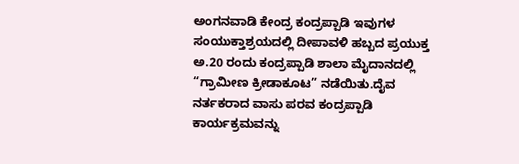ಅಂಗನವಾಡಿ ಕೇಂದ್ರ ಕಂದ್ರಪ್ಪಾಡಿ ಇವುಗಳ ಸಂಯುಕ್ತಾಶ್ರಯದಲ್ಲಿ ದೀಪಾವಳಿ ಹಬ್ಬದ ಪ್ರಯುಕ್ತ ಅ.20 ರಂದು ಕಂದ್ರಪ್ಪಾಡಿ ಶಾಲಾ ಮೈದಾನದಲ್ಲಿ “ಗ್ರಾಮೀಣ ಕ್ರೀಡಾಕೂಟ” ನಡೆಯಿತು.ದೈವ ನರ್ತಕರಾದ ವಾಸು ಪರವ ಕಂದ್ರಪ್ಪಾಡಿ ಕಾರ್ಯಕ್ರಮವನ್ನು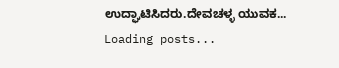ಉದ್ಘಾಟಿಸಿದರು.ದೇವಚಳ್ಳ ಯುವಕ...
Loading posts...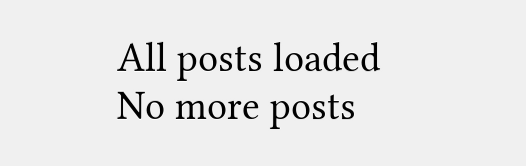All posts loaded
No more posts